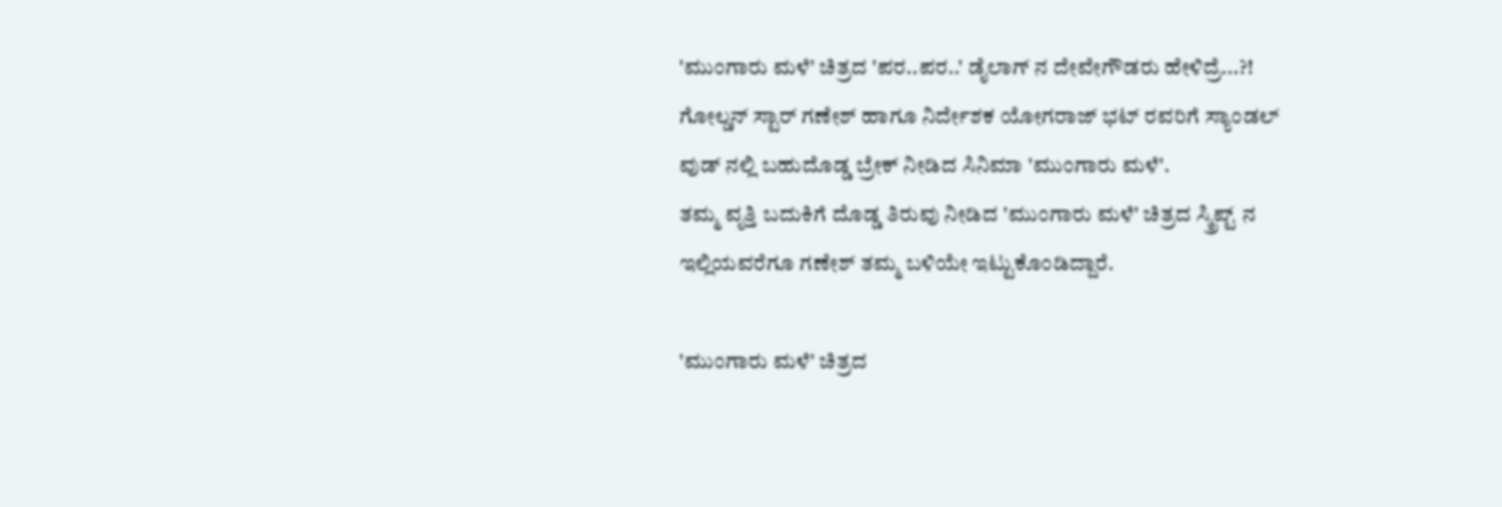'ಮುಂಗಾರು ಮಳೆ' ಚಿತ್ರದ 'ಪರ..ಪರ..' ಡೈಲಾಗ್ ನ ದೇವೇಗೌಡರು ಹೇಳಿದ್ರೆ...?!
ಗೋಲ್ಡನ್ ಸ್ಟಾರ್ ಗಣೇಶ್ ಹಾಗೂ ನಿರ್ದೇಶಕ ಯೋಗರಾಜ್ ಭಟ್ ರವರಿಗೆ ಸ್ಯಾಂಡಲ್ ವುಡ್ ನಲ್ಲಿ ಬಹುದೊಡ್ಡ ಬ್ರೇಕ್ ನೀಡಿದ ಸಿನಿಮಾ 'ಮುಂಗಾರು ಮಳೆ'.
ತಮ್ಮ ವೃತ್ತಿ ಬದುಕಿಗೆ ದೊಡ್ಡ ತಿರುವು ನೀಡಿದ 'ಮುಂಗಾರು ಮಳೆ' ಚಿತ್ರದ ಸ್ಕ್ರಿಪ್ಟ್ ನ ಇಲ್ಲಿಯವರೆಗೂ ಗಣೇಶ್ ತಮ್ಮ ಬಳಿಯೇ ಇಟ್ಟುಕೊಂಡಿದ್ದಾರೆ.

'ಮುಂಗಾರು ಮಳೆ' ಚಿತ್ರದ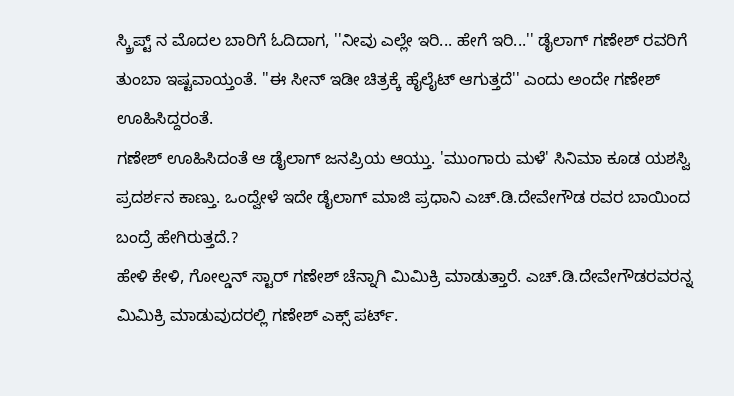ಸ್ಕ್ರಿಪ್ಟ್ ನ ಮೊದಲ ಬಾರಿಗೆ ಓದಿದಾಗ, ''ನೀವು ಎಲ್ಲೇ ಇರಿ... ಹೇಗೆ ಇರಿ...'' ಡೈಲಾಗ್ ಗಣೇಶ್ ರವರಿಗೆ ತುಂಬಾ ಇಷ್ಟವಾಯ್ತಂತೆ. ''ಈ ಸೀನ್ ಇಡೀ ಚಿತ್ರಕ್ಕೆ ಹೈಲೈಟ್ ಆಗುತ್ತದೆ'' ಎಂದು ಅಂದೇ ಗಣೇಶ್ ಊಹಿಸಿದ್ದರಂತೆ.
ಗಣೇಶ್ ಊಹಿಸಿದಂತೆ ಆ ಡೈಲಾಗ್ ಜನಪ್ರಿಯ ಆಯ್ತು. 'ಮುಂಗಾರು ಮಳೆ' ಸಿನಿಮಾ ಕೂಡ ಯಶಸ್ವಿ ಪ್ರದರ್ಶನ ಕಾಣ್ತು. ಒಂದ್ವೇಳೆ ಇದೇ ಡೈಲಾಗ್ ಮಾಜಿ ಪ್ರಧಾನಿ ಎಚ್.ಡಿ.ದೇವೇಗೌಡ ರವರ ಬಾಯಿಂದ ಬಂದ್ರೆ ಹೇಗಿರುತ್ತದೆ.?
ಹೇಳಿ ಕೇಳಿ, ಗೋಲ್ಡನ್ ಸ್ಟಾರ್ ಗಣೇಶ್ ಚೆನ್ನಾಗಿ ಮಿಮಿಕ್ರಿ ಮಾಡುತ್ತಾರೆ. ಎಚ್.ಡಿ.ದೇವೇಗೌಡರವರನ್ನ ಮಿಮಿಕ್ರಿ ಮಾಡುವುದರಲ್ಲಿ ಗಣೇಶ್ ಎಕ್ಸ್ ಪರ್ಟ್.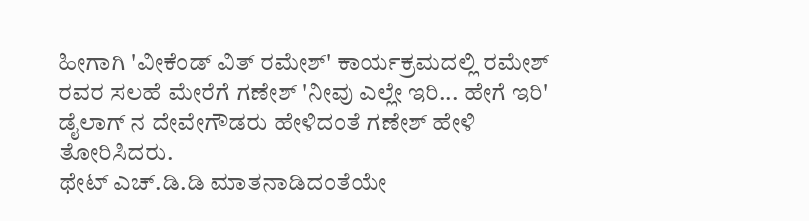ಹೀಗಾಗಿ 'ವೀಕೆಂಡ್ ವಿತ್ ರಮೇಶ್' ಕಾರ್ಯಕ್ರಮದಲ್ಲಿ ರಮೇಶ್ ರವರ ಸಲಹೆ ಮೇರೆಗೆ ಗಣೇಶ್ 'ನೀವು ಎಲ್ಲೇ ಇರಿ... ಹೇಗೆ ಇರಿ' ಡೈಲಾಗ್ ನ ದೇವೇಗೌಡರು ಹೇಳಿದಂತೆ ಗಣೇಶ್ ಹೇಳಿ ತೋರಿಸಿದರು.
ಥೇಟ್ ಎಚ್.ಡಿ.ಡಿ ಮಾತನಾಡಿದಂತೆಯೇ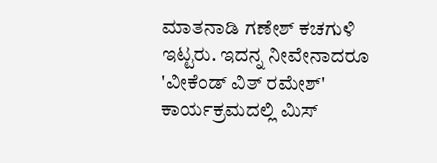ಮಾತನಾಡಿ ಗಣೇಶ್ ಕಚಗುಳಿ ಇಟ್ಟರು. ಇದನ್ನ ನೀವೇನಾದರೂ 'ವೀಕೆಂಡ್ ವಿತ್ ರಮೇಶ್' ಕಾರ್ಯಕ್ರಮದಲ್ಲಿ ಮಿಸ್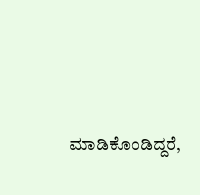ಮಾಡಿಕೊಂಡಿದ್ದರೆ,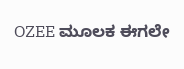OZEE ಮೂಲಕ ಈಗಲೇ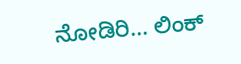ನೋಡಿರಿ... ಲಿಂಕ್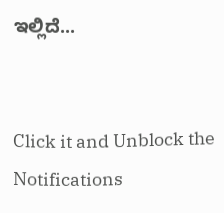ಇಲ್ಲಿದೆ...


Click it and Unblock the Notifications